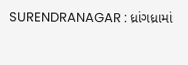SURENDRANAGAR : ધ્રાંગધ્રામાં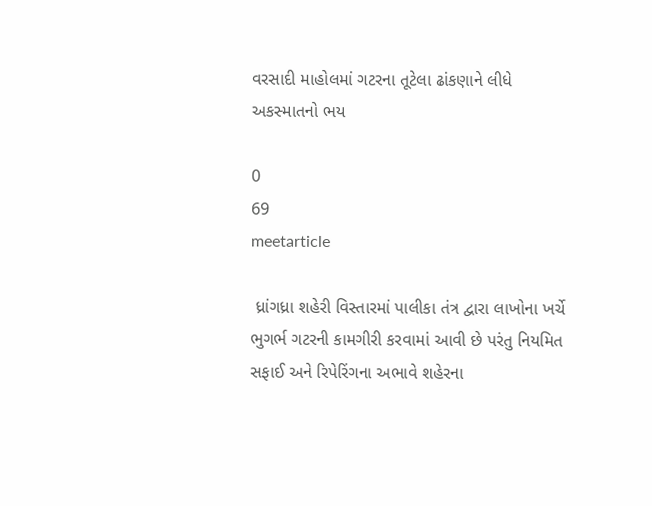વરસાદી માહોલમાં ગટરના તૂટેલા ઢાંકણાને લીધે અકસ્માતનો ભય

0
69
meetarticle

 ધ્રાંગધ્રા શહેરી વિસ્તારમાં પાલીકા તંત્ર દ્વારા લાખોના ખર્ચે ભુગર્ભ ગટરની કામગીરી કરવામાં આવી છે પરંતુ નિયમિત સફાઈ અને રિપેરિંગના અભાવે શહેરના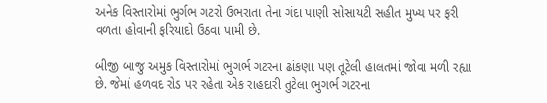અનેક વિસ્તારોમાં ભુર્ગભ ગટરો ઉભરાતા તેના ગંદા પાણી સોસાયટી સહીત મુખ્ય પર ફરી વળતા હોવાની ફરિયાદો ઉઠવા પામી છે.

બીજી બાજુ અમુક વિસ્તારોમાં ભુગર્ભ ગટરના ઢાંકણા પણ તૂટેલી હાલતમાં જોવા મળી રહ્યા છે. જેમાં હળવદ રોડ પર રહેતા એક રાહદારી તુટેલા ભુગર્ભ ગટરના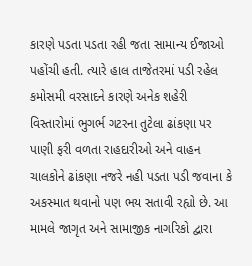કારણે પડતા પડતા રહી જતા સામાન્ય ઈજાઓ પહોંચી હતી. ત્યારે હાલ તાજેતરમાં પડી રહેલ કમોસમી વરસાદને કારણે અનેક શહેરી વિસ્તારોમાં ભુગર્ભ ગટરના તુટેલા ઢાંકણા પર પાણી ફરી વળતા રાહદારીઓ અને વાહન ચાલકોને ઢાંકણા નજરે નહી પડતા પડી જવાના કે અકસ્માત થવાનો પણ ભય સતાવી રહ્યો છે. આ મામલે જાગૃત અને સામાજીક નાગરિકો દ્વારા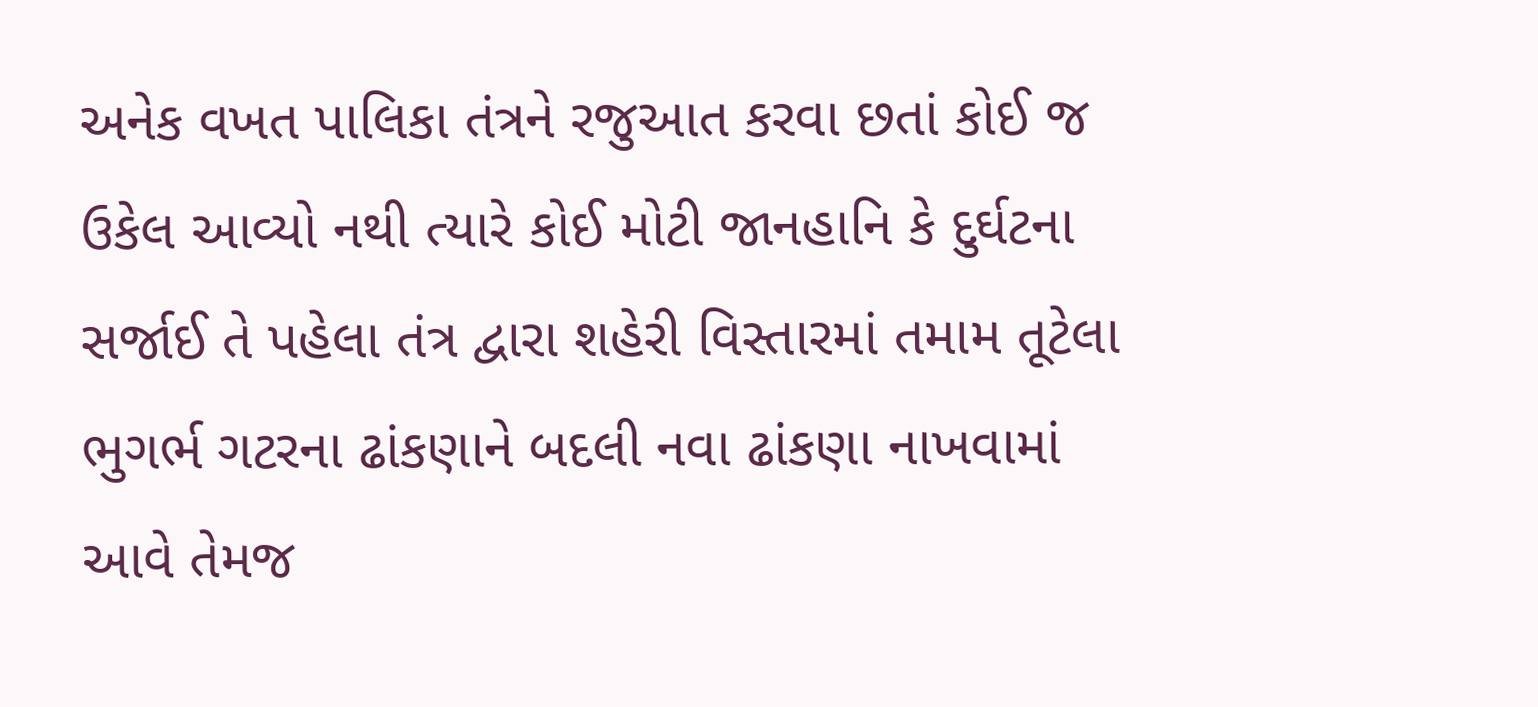અનેક વખત પાલિકા તંત્રને રજુઆત કરવા છતાં કોઈ જ ઉકેલ આવ્યો નથી ત્યારે કોઈ મોટી જાનહાનિ કે દુર્ઘટના સર્જાઈ તે પહેલા તંત્ર દ્વારા શહેરી વિસ્તારમાં તમામ તૂટેલા ભુગર્ભ ગટરના ઢાંકણાને બદલી નવા ઢાંકણા નાખવામાં આવે તેમજ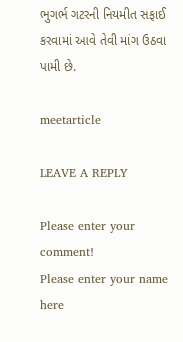ભુગર્ભ ગટરની નિયમીત સફાઈ કરવામાં આવે તેવી માંગ ઉઠવા પામી છે.

meetarticle

LEAVE A REPLY

Please enter your comment!
Please enter your name here